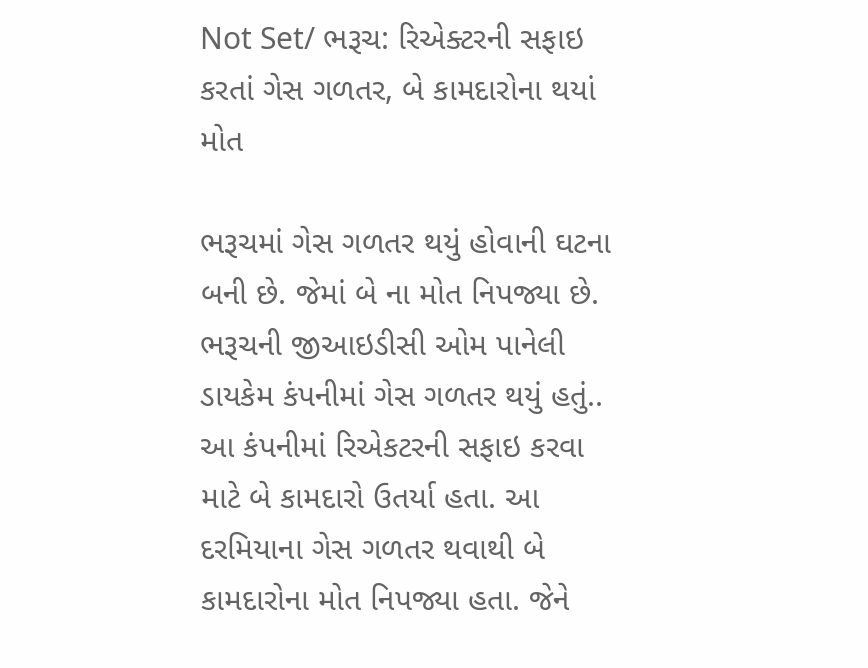Not Set/ ભરૂચ: રિએક્ટરની સફાઇ કરતાં ગેસ ગળતર, બે કામદારોના થયાં મોત

ભરૂચમાં ગેસ ગળતર થયું હોવાની ઘટના બની છે. જેમાં બે ના મોત નિપજ્યા છે. ભરૂચની જીઆઇડીસી ઓમ પાનેલી ડાયકેમ કંપનીમાં ગેસ ગળતર થયું હતું.. આ કંપનીમાં રિએકટરની સફાઇ કરવા માટે બે કામદારો ઉતર્યા હતા. આ દરમિયાના ગેસ ગળતર થવાથી બે કામદારોના મોત નિપજ્યા હતા. જેને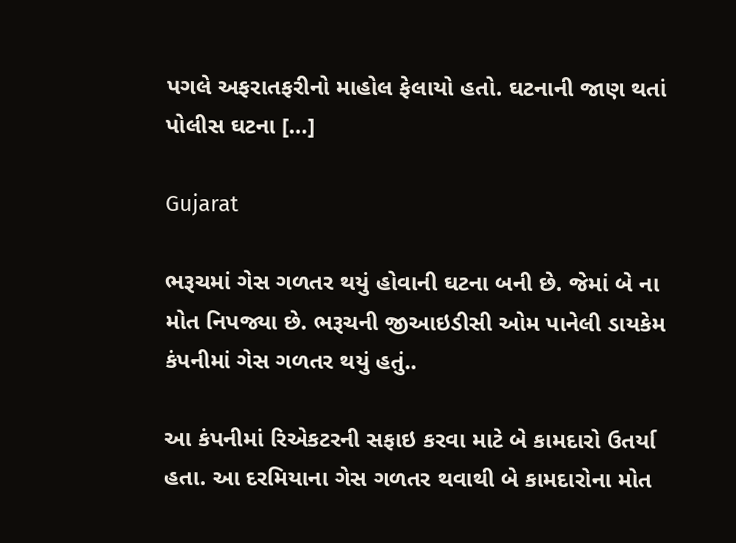પગલે અફરાતફરીનો માહોલ ફેલાયો હતો. ઘટનાની જાણ થતાં પોલીસ ઘટના […]

Gujarat

ભરૂચમાં ગેસ ગળતર થયું હોવાની ઘટના બની છે. જેમાં બે ના મોત નિપજ્યા છે. ભરૂચની જીઆઇડીસી ઓમ પાનેલી ડાયકેમ કંપનીમાં ગેસ ગળતર થયું હતું..

આ કંપનીમાં રિએકટરની સફાઇ કરવા માટે બે કામદારો ઉતર્યા હતા. આ દરમિયાના ગેસ ગળતર થવાથી બે કામદારોના મોત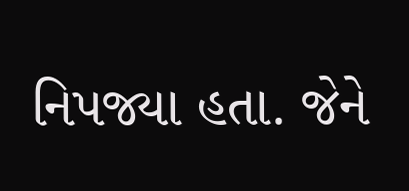નિપજ્યા હતા. જેને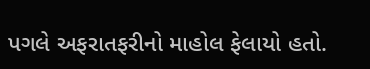પગલે અફરાતફરીનો માહોલ ફેલાયો હતો.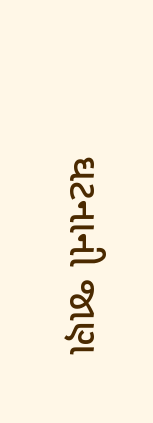ઘટનાની જાણ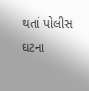થતાં પોલીસ ઘટના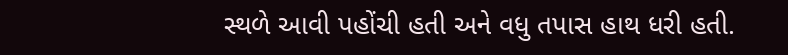સ્થળે આવી પહોંચી હતી અને વધુ તપાસ હાથ ધરી હતી.